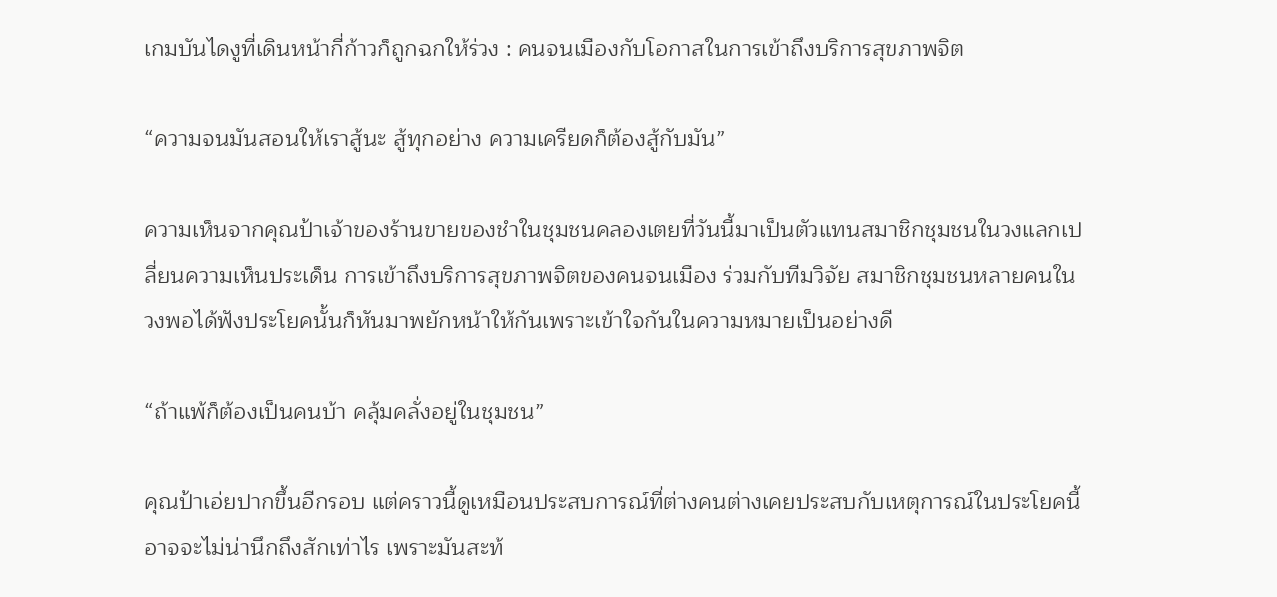เกมบันไดงูที่เดินหน้ากี่ก้าวก็ถูกฉกให้ร่วง : คนจนเมืองกับโอกาสในการเข้าถึงบริการสุขภาพจิต

“ความจนมันสอนให้เราสู้นะ สู้ทุกอย่าง ความเครียดก็ต้องสู้กับมัน”

ความเห็นจากคุณป้าเจ้าของร้านขายของชำในชุมชนคลองเตยที่วันนี้มาเป็นตัวแทนสมาชิกชุมชนในวงแลกเปลี่ยนความเห็นประเด็น การเข้าถึงบริการสุขภาพจิตของคนจนเมือง ร่วมกับทีมวิจัย สมาชิกชุมชนหลายคนในวงพอได้ฟังประโยคนั้นก็หันมาพยักหน้าให้กันเพราะเข้าใจกันในความหมายเป็นอย่างดี

“ถ้าแพ้ก็ต้องเป็นคนบ้า คลุ้มคลั่งอยู่ในชุมชน”

คุณป้าเอ่ยปากขึ้นอีกรอบ แต่คราวนี้ดูเหมือนประสบการณ์ที่ต่างคนต่างเคยประสบกับเหตุการณ์ในประโยคนี้อาจจะไม่น่านึกถึงสักเท่าไร เพราะมันสะท้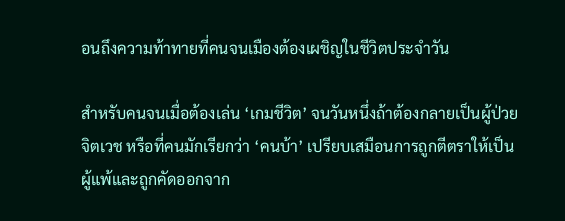อนถึงความท้าทายที่คนจนเมืองต้องเผชิญในชีวิตประจำวัน

สำหรับคนจนเมื่อต้องเล่น ‘เกมชีวิต’ จนวันหนึ่งถ้าต้องกลายเป็นผู้ป่วยจิตเวช หรือที่คนมักเรียกว่า ‘คนบ้า’ เปรียบเสมือนการถูกตีตราให้เป็นผู้แพ้และถูกคัดออกจาก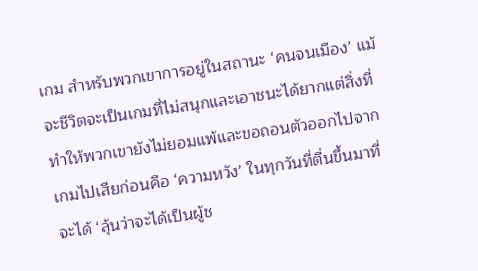เกม สำหรับพวกเขาการอยู่ในสถานะ ‘คนจนเมือง’ แม้จะชีวิตจะเป็นเกมที่ไม่สนุกและเอาชนะได้ยากแต่สิ่งที่ทำให้พวกเขายังไม่ยอมแพ้และขอถอนตัวออกไปจากเกมไปเสียก่อนคือ ‘ความหวัง’ ในทุกวันที่ตื่นขึ้นมาที่จะได้ ‘ลุ้นว่าจะได้เป็นผู้ช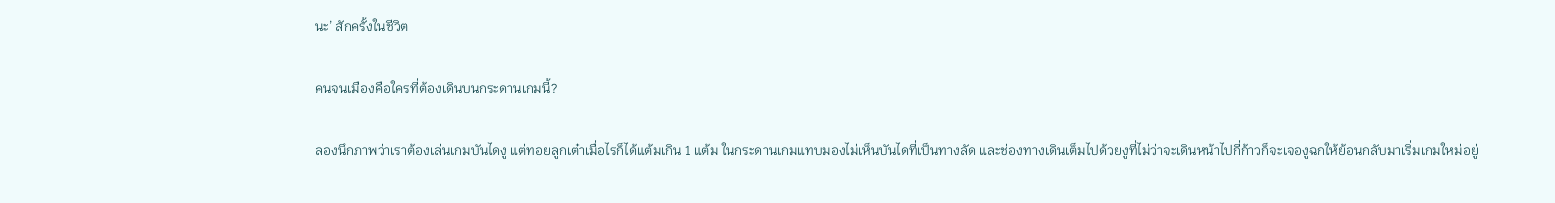นะ’ สักครั้งในชีวิต

คนจนเมืองคือใครที่ต้องเดินบนกระดานเกมนี้?

ลองนึกภาพว่าเราต้องเล่นเกมบันไดงู แต่ทอยลูกเต๋าเมื่อไรก็ได้แต้มเกิน 1 แต้ม ในกระดานเกมแทบมองไม่เห็นบันไดที่เป็นทางลัด และช่องทางเดินเต็มไปด้วยงูที่ไม่ว่าจะเดินหน้าไปกี่ก้าวก็จะเจองูฉกให้ย้อนกลับมาเริ่มเกมใหม่อยู่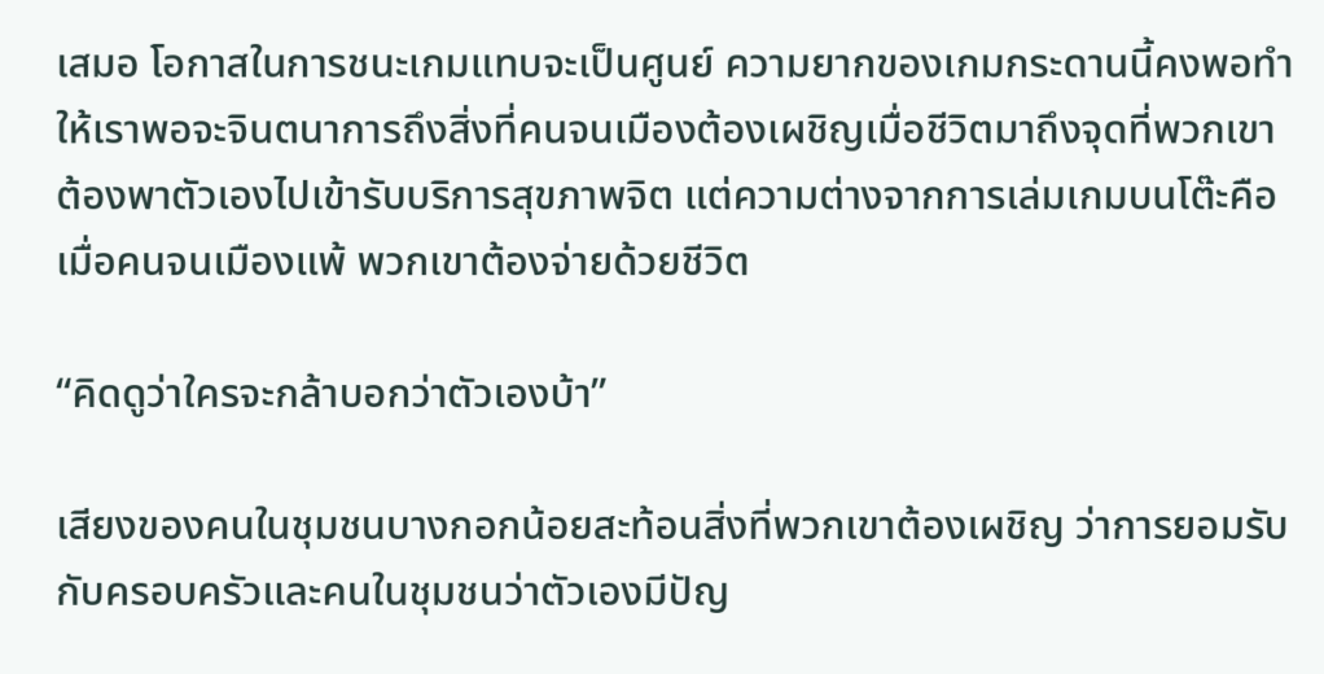เสมอ โอกาสในการชนะเกมแทบจะเป็นศูนย์ ความยากของเกมกระดานนี้คงพอทำให้เราพอจะจินตนาการถึงสิ่งที่คนจนเมืองต้องเผชิญเมื่อชีวิตมาถึงจุดที่พวกเขาต้องพาตัวเองไปเข้ารับบริการสุขภาพจิต แต่ความต่างจากการเล่มเกมบนโต๊ะคือเมื่อคนจนเมืองแพ้ พวกเขาต้องจ่ายด้วยชีวิต

“คิดดูว่าใครจะกล้าบอกว่าตัวเองบ้า”

เสียงของคนในชุมชนบางกอกน้อยสะท้อนสิ่งที่พวกเขาต้องเผชิญ ว่าการยอมรับกับครอบครัวและคนในชุมชนว่าตัวเองมีปัญ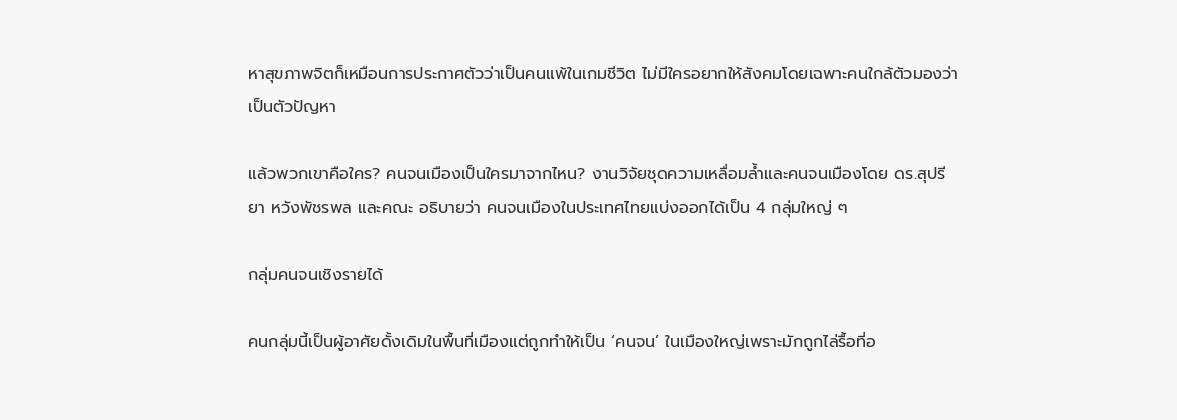หาสุขภาพจิตก็เหมือนการประกาศตัวว่าเป็นคนแพ้ในเกมชีวิต ไม่มีใครอยากให้สังคมโดยเฉพาะคนใกล้ตัวมองว่าเป็นตัวปัญหา

แล้วพวกเขาคือใคร? คนจนเมืองเป็นใครมาจากไหน? งานวิจัยชุดความเหลื่อมล้ำและคนจนเมืองโดย ดร.สุปรียา หวังพัชรพล และคณะ อธิบายว่า คนจนเมืองในประเทศไทยแบ่งออกได้เป็น 4 กลุ่มใหญ่ ๆ

กลุ่มคนจนเชิงรายได้

คนกลุ่มนี้เป็นผู้อาศัยดั้งเดิมในพื้นที่เมืองแต่ถูกทำให้เป็น ‘คนจน’ ในเมืองใหญ่เพราะมักถูกไล่รื้อที่อ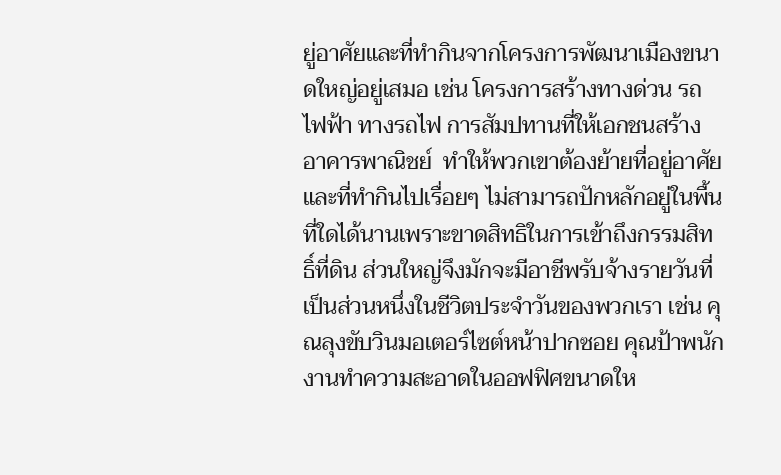ยู่อาศัยและที่ทำกินจากโครงการพัฒนาเมืองขนาดใหญ่อยู่เสมอ เช่น โครงการสร้างทางด่วน รถไฟฟ้า ทางรถไฟ การสัมปทานที่ให้เอกชนสร้างอาคารพาณิชย์  ทำให้พวกเขาต้องย้ายที่อยู่อาศัยและที่ทำกินไปเรื่อยๆ ไม่สามารถปักหลักอยู่ในพื้นที่ใดได้นานเพราะขาดสิทธิในการเข้าถึงกรรมสิทธิ์ที่ดิน ส่วนใหญ่จึงมักจะมีอาชีพรับจ้างรายวันที่เป็นส่วนหนึ่งในชีวิตประจำวันของพวกเรา เช่น คุณลุงขับวินมอเตอร์ไซต์หน้าปากซอย คุณป้าพนักงานทำความสะอาดในออฟฟิศขนาดให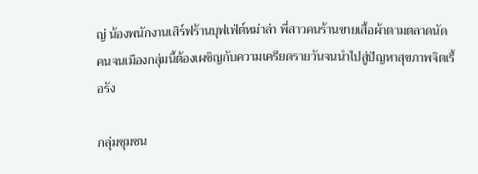ญ่ น้องพนักงานเสิร์ฟร้านบุฟเฟ่ต์หม่าล่า พี่สาวคนร้านขายเสื้อผ้าตามตลาดนัด คนจนเมืองกลุ่มนี้ต้องเผชิญกับความเครียดรายวันจนนำไปสู่ปัญหาสุขภาพจิตเรื้อรัง

กลุ่มชุมชน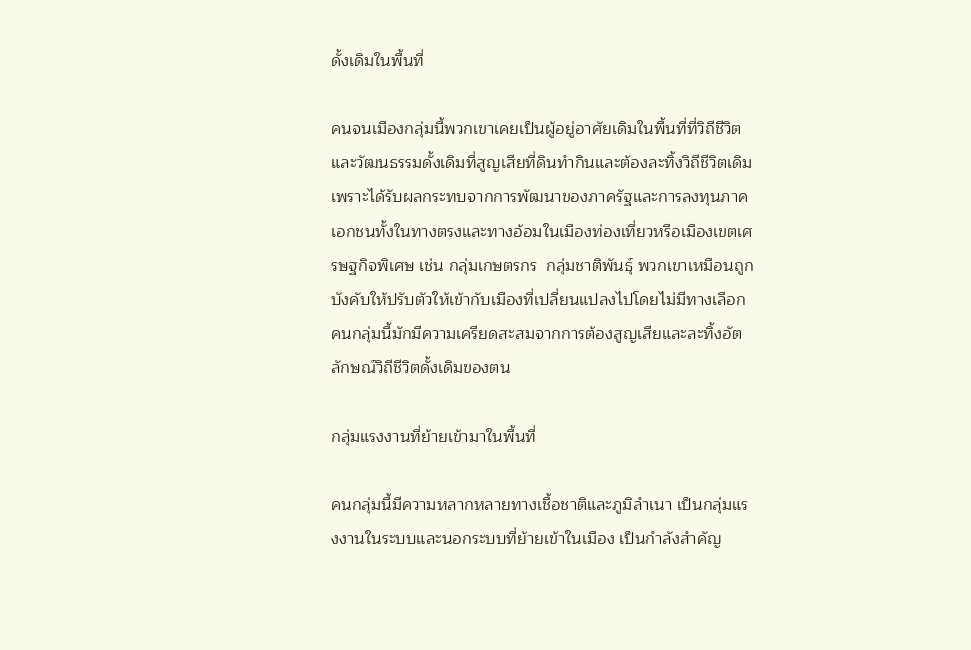ดั้งเดิมในพื้นที่

คนจนเมืองกลุ่มนี้พวกเขาเคยเป็นผู้อยู่อาศัยเดิมในพื้นที่ที่วิถีชีวิตและวัฒนธรรมดั้งเดิมที่สูญเสียที่ดินทำกินและต้องละทิ้งวิถีชีวิตเดิม เพราะได้รับผลกระทบจากการพัฒนาของภาครัฐและการลงทุนภาคเอกชนทั้งในทางตรงและทางอ้อมในเมืองท่องเที่ยวหรือเมืองเขตเศรษฐกิจพิเศษ เช่น กลุ่มเกษตรกร  กลุ่มชาติพันธุ์ พวกเขาเหมือนถูกบังคับให้ปรับตัวให้เข้ากับเมืองที่เปลี่ยนแปลงไปโดยไม่มีทางเลือก คนกลุ่มนี้มักมีความเครียดสะสมจากการต้องสูญเสียและละทิ้งอัตลักษณ์วิถีชีวิตดั้งเดิมของตน

กลุ่มแรงงานที่ย้ายเข้ามาในพื้นที่

คนกลุ่มนี้มีความหลากหลายทางเชื้อชาติและภูมิลำเนา เป็นกลุ่มแรงงานในระบบและนอกระบบที่ย้ายเข้าในเมือง เป็นกำลังสำคัญ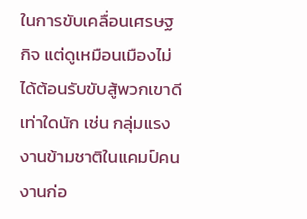ในการขับเคลื่อนเศรษฐกิจ แต่ดูเหมือนเมืองไม่ได้ต้อนรับขับสู้พวกเขาดีเท่าใดนัก เช่น กลุ่มแรงงานข้ามชาติในแคมป์คนงานก่อ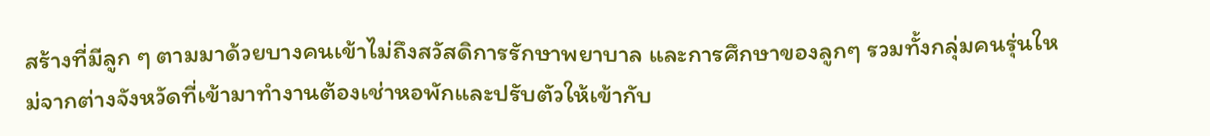สร้างที่มีลูก ๆ ตามมาด้วยบางคนเข้าไม่ถึงสวัสดิการรักษาพยาบาล และการศึกษาของลูกๆ รวมทั้งกลุ่มคนรุ่นใหม่จากต่างจังหวัดที่เข้ามาทำงานต้องเช่าหอพักและปรับตัวให้เข้ากับ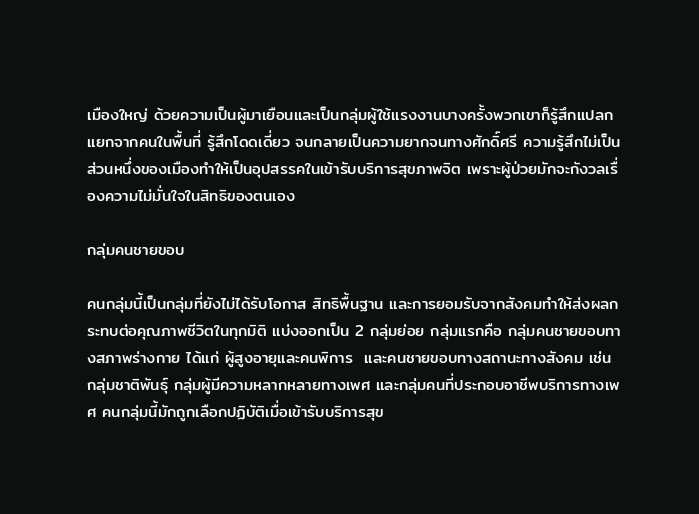เมืองใหญ่ ด้วยความเป็นผู้มาเยือนและเป็นกลุ่มผู้ใช้แรงงานบางครั้งพวกเขาก็รู้สึกแปลกแยกจากคนในพื้นที่ รู้สึกโดดเดี่ยว จนกลายเป็นความยากจนทางศักดิ์ศรี ความรู้สึกไม่เป็นส่วนหนึ่งของเมืองทำให้เป็นอุปสรรคในเข้ารับบริการสุขภาพจิต เพราะผู้ป่วยมักจะกังวลเรื่องความไม่มั่นใจในสิทธิของตนเอง

กลุ่มคนชายขอบ

คนกลุ่มนี้เป็นกลุ่มที่ยังไม่ได้รับโอกาส สิทธิพื้นฐาน และการยอมรับจากสังคมทำให้ส่งผลกระทบต่อคุณภาพชีวิตในทุกมิติ แบ่งออกเป็น 2 กลุ่มย่อย กลุ่มแรกคือ กลุ่มคนชายขอบทางสภาพร่างกาย ได้แก่ ผู้สูงอายุและคนพิการ  และคนชายขอบทางสถานะทางสังคม เช่น กลุ่มชาติพันธุ์ กลุ่มผู้มีความหลากหลายทางเพศ และกลุ่มคนที่ประกอบอาชีพบริการทางเพศ คนกลุ่มนี้มักถูกเลือกปฏิบัติเมื่อเข้ารับบริการสุข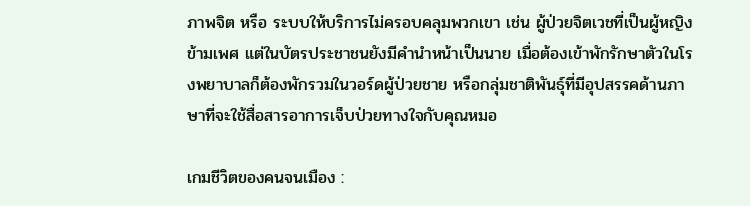ภาพจิต หรือ ระบบให้บริการไม่ครอบคลุมพวกเขา เช่น ผู้ป่วยจิตเวชที่เป็นผู้หญิงข้ามเพศ แต่ในบัตรประชาชนยังมีคำนำหน้าเป็นนาย เมื่อต้องเข้าพักรักษาตัวในโรงพยาบาลก็ต้องพักรวมในวอร์ดผู้ป่วยชาย หรือกลุ่มชาติพันธุ์ที่มีอุปสรรคด้านภาษาที่จะใช้สื่อสารอาการเจ็บป่วยทางใจกับคุณหมอ

เกมชีวิตของคนจนเมือง :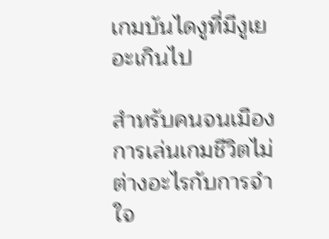เกมบันไดงูที่มีงูเยอะเกินไป

สำหรับคนจนเมือง การเล่นเกมชีวิตไม่ต่างอะไรกับการจำใจ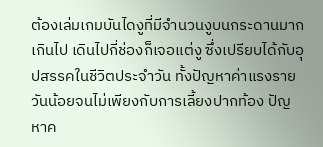ต้องเล่มเกมบันไดงูที่มีจำนวนงูบนกระดานมากเกินไป เดินไปกี่ช่องก็เจอแต่งู ซึ่งเปรียบได้กับอุปสรรคในชีวิตประจำวัน ทั้งปัญหาค่าแรงรายวันน้อยจนไม่เพียงกับการเลี้ยงปากท้อง ปัญหาค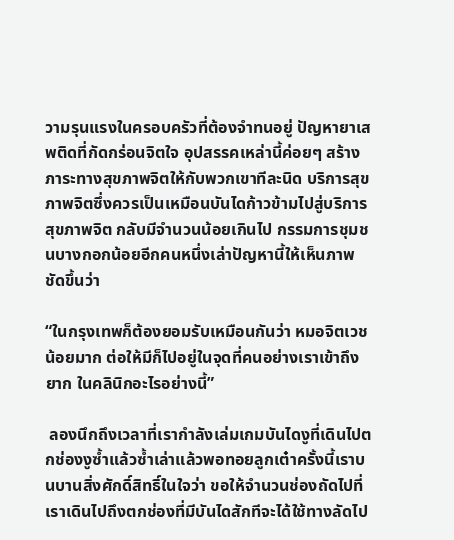วามรุนแรงในครอบครัวที่ต้องจำทนอยู่ ปัญหายาเสพติดที่กัดกร่อนจิตใจ อุปสรรคเหล่านี้ค่อยๆ สร้างภาระทางสุขภาพจิตให้กับพวกเขาทีละนิด บริการสุขภาพจิตซึ่งควรเป็นเหมือนบันไดก้าวข้ามไปสู่บริการสุขภาพจิต กลับมีจำนวนน้อยเกินไป กรรมการชุมชนบางกอกน้อยอีกคนหนึ่งเล่าปัญหานี้ให้เห็นภาพชัดขึ้นว่า

“ในกรุงเทพก็ต้องยอมรับเหมือนกันว่า หมอจิตเวชน้อยมาก ต่อให้มีก็ไปอยู่ในจุดที่คนอย่างเราเข้าถึงยาก ในคลินิกอะไรอย่างนี้”

 ลองนึกถึงเวลาที่เรากำลังเล่มเกมบันไดงูที่เดินไปตกช่องงูซ้ำแล้วซ้ำเล่าแล้วพอทอยลูกเต๋าครั้งนี้เราบนบานสิ่งศักดิ์สิทธิ์ในใจว่า ขอให้จำนวนช่องถัดไปที่เราเดินไปถึงตกช่องที่มีบันไดสักทีจะได้ใช้ทางลัดไป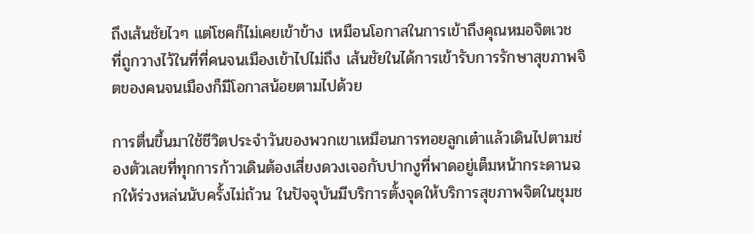ถึงเส้นชัยไวๆ แต่โชคก็ไม่เคยเข้าข้าง เหมือนโอกาสในการเข้าถึงคุณหมอจิตเวช ที่ถูกวางไว้ในที่ที่คนจนเมืองเข้าไปไม่ถึง เส้นชัยในได้การเข้ารับการรักษาสุขภาพจิตของคนจนเมืองก็มีโอกาสน้อยตามไปด้วย

การตื่นขึ้นมาใช้ชีวิตประจำวันของพวกเขาเหมือนการทอยลูกเต๋าแล้วเดินไปตามช่องตัวเลขที่ทุกการก้าวเดินต้องเสี่ยงดวงเจอกับปากงูที่พาดอยู่เต็มหน้ากระดานฉกให้ร่วงหล่นนับครั้งไม่ถ้วน ในปัจจุบันมีบริการตั้งจุดให้บริการสุขภาพจิตในชุมช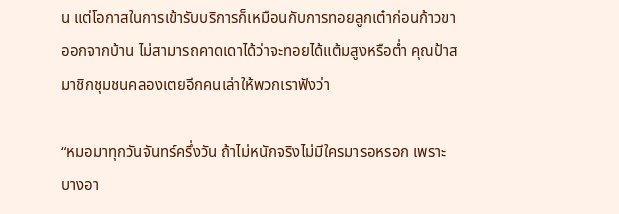น แต่โอกาสในการเข้ารับบริการก็เหมือนกับการทอยลูกเต๋าก่อนก้าวขาออกจากบ้าน ไม่สามารถคาดเดาได้ว่าจะทอยได้แต้มสูงหรือต่ำ คุณป้าสมาชิกชุมชนคลองเตยอีกคนเล่าให้พวกเราฟังว่า

“หมอมาทุกวันจันทร์ครึ่งวัน ถ้าไม่หนักจริงไม่มีใครมารอหรอก เพราะบางอา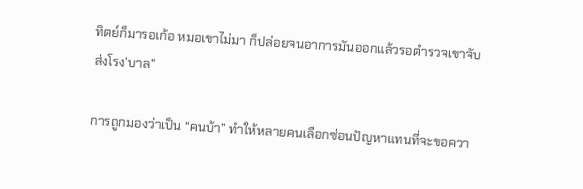ทิตย์ก็มารอเก้อ หมอเขาไม่มา ก็ปล่อยจนอาการมันออกแล้วรอตำรวจเขาจับส่งโรง’บาล”

การถูกมองว่าเป็น “คนบ้า” ทำให้หลายคนเลือกซ่อนปัญหาแทนที่จะขอควา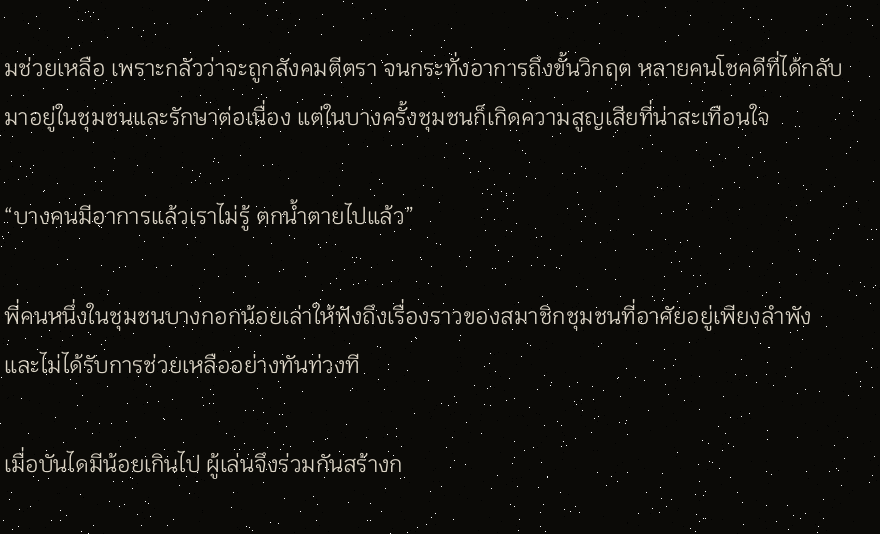มช่วยเหลือ เพราะกลัวว่าจะถูกสังคมตีตรา จนกระทั่งอาการถึงขั้นวิกฤต หลายคนโชคดีที่ได้กลับมาอยู่ในชุมชนและรักษาต่อเนื่อง แต่ในบางครั้งชุมชนก็เกิดความสูญเสียที่น่าสะเทือนใจ

“บางคนมีอาการแล้วเราไม่รู้ ตกน้ำตายไปแล้ว”

พี่คนหนึ่งในชุมชนบางกอกน้อยเล่าให้ฟังถึงเรื่องราวของสมาชิกชุมชนที่อาศัยอยู่เพียงลำพังและไม่ได้รับการช่วยเหลืออย่างทันท่วงที

เมื่อบันไดมีน้อยเกินไป ผู้เล่นจึงร่วมกันสร้างก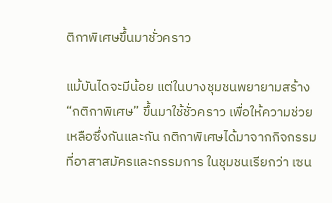ติกาพิเศษขึ้นมาชั่วคราว

แม้บันไดจะมีน้อย แต่ในบางชุมชนพยายามสร้าง “กติกาพิเศษ” ขึ้นมาใช้ชั่วคราว เพื่อให้ความช่วยเหลือซึ่งกันและกัน กติกาพิเศษได้มาจากกิจกรรมที่อาสาสมัครและกรรมการ ในชุมชนเรียกว่า เซน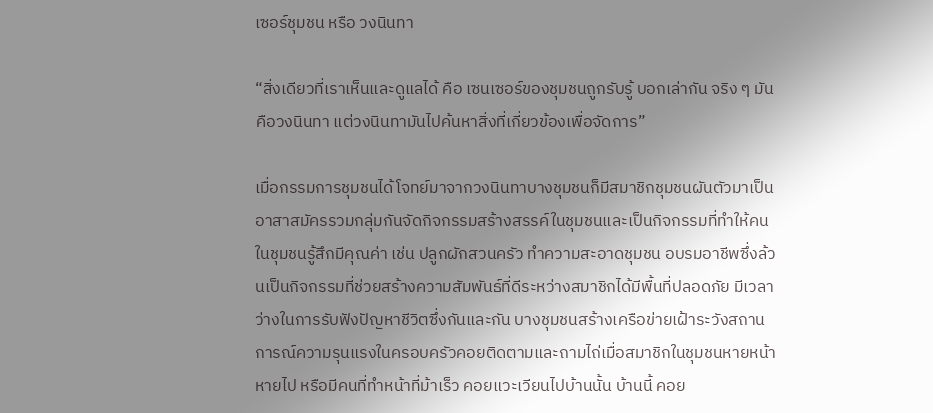เซอร์ชุมชน หรือ วงนินทา

“สิ่งเดียวที่เราเห็นและดูแลได้ คือ เซนเซอร์ของชุมชนถูกรับรู้ บอกเล่ากัน จริง ๆ มันคือวงนินทา แต่วงนินทามันไปค้นหาสิ่งที่เกี่ยวข้องเพื่อจัดการ”

เมื่อกรรมการชุมชนได้โจทย์มาจากวงนินทาบางชุมชนก็มีสมาชิกชุมชนผันตัวมาเป็นอาสาสมัครรวมกลุ่มกันจัดกิจกรรมสร้างสรรค์ในชุมชนและเป็นกิจกรรมที่ทำให้คนในชุมชนรู้สึกมีคุณค่า เช่น ปลูกผักสวนครัว ทำความสะอาดชุมชน อบรมอาชีพซึ่งล้วนเป็นกิจกรรมที่ช่วยสร้างความสัมพันธ์ที่ดีระหว่างสมาชิกได้มีพื้นที่ปลอดภัย มีเวลาว่างในการรับฟังปัญหาชีวิตซึ่งกันและกัน บางชุมชนสร้างเครือข่ายเฝ้าระวังสถานการณ์ความรุนแรงในครอบครัวคอยติดตามและถามไถ่เมื่อสมาชิกในชุมชนหายหน้าหายไป หรือมีคนที่ทำหน้าที่ม้าเร็ว คอยแวะเวียนไปบ้านนั้น บ้านนี้ คอย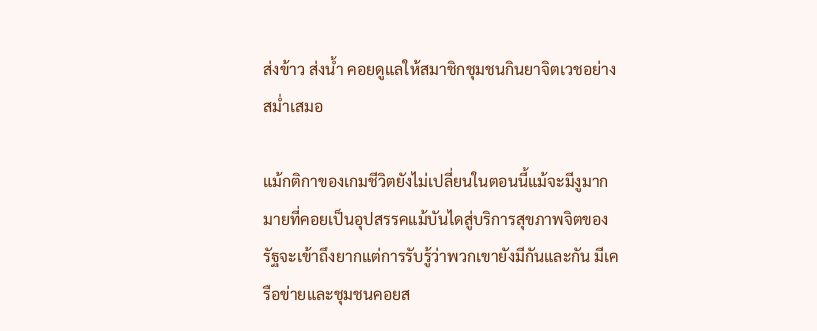ส่งข้าว ส่งน้ำ คอยดูแลให้สมาชิกชุมชนกินยาจิตเวชอย่างสม่ำเสมอ

แม้กติกาของเกมชีวิตยังไม่เปลี่ยนในตอนนี้แม้จะมีงูมากมายที่คอยเป็นอุปสรรคแม้บันไดสู่บริการสุขภาพจิตของรัฐจะเข้าถึงยากแต่การรับรู้ว่าพวกเขายังมีกันและกัน มีเครือข่ายและชุมชนคอยส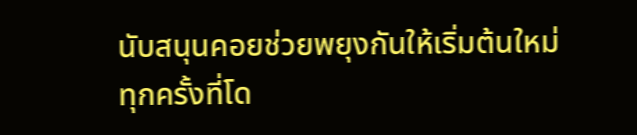นับสนุนคอยช่วยพยุงกันให้เริ่มต้นใหม่ทุกครั้งที่โด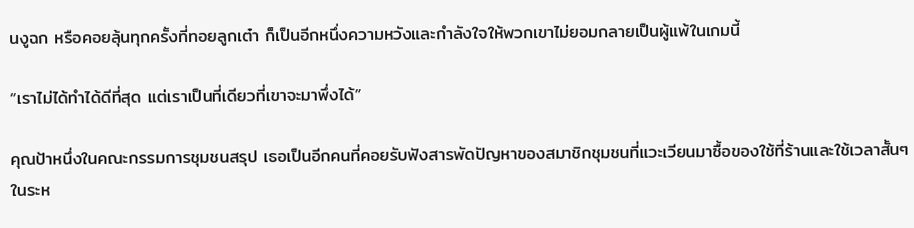นงูฉก หรือคอยลุ้นทุกครั้งที่ทอยลูกเต๋า ก็เป็นอีกหนึ่งความหวังและกำลังใจให้พวกเขาไม่ยอมกลายเป็นผู้แพ้ในเกมนี้

“เราไม่ได้ทำได้ดีที่สุด แต่เราเป็นที่เดียวที่เขาจะมาพึ่งได้”

คุณป้าหนึ่งในคณะกรรมการชุมชนสรุป เธอเป็นอีกคนที่คอยรับฟังสารพัดปัญหาของสมาชิกชุมชนที่แวะเวียนมาซื้อของใช้ที่ร้านและใช้เวลาสั้นๆ ในระห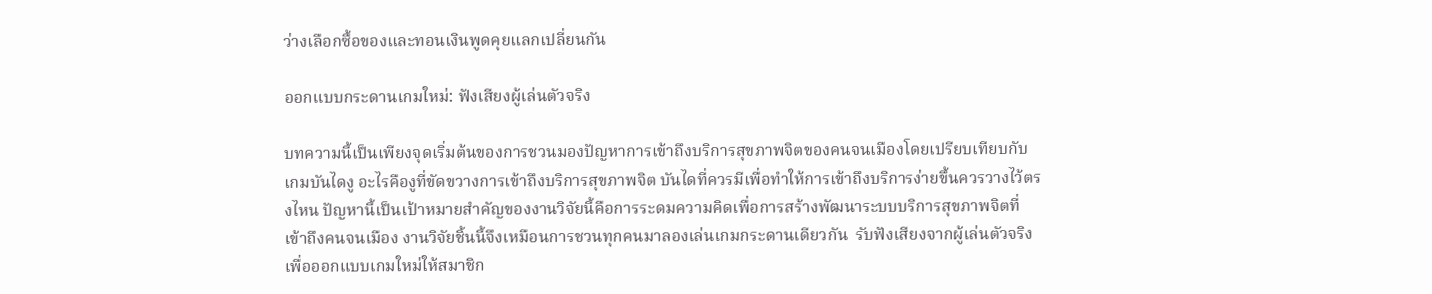ว่างเลือกซื้อของและทอนเงินพูดคุยแลกเปลี่ยนกัน

ออกแบบกระดานเกมใหม่: ฟังเสียงผู้เล่นตัวจริง

บทความนี้เป็นเพียงจุดเริ่มต้นของการชวนมองปัญหาการเข้าถึงบริการสุขภาพจิตของคนจนเมืองโดยเปรียบเทียบกับเกมบันไดงู อะไรคืองูที่ขัดขวางการเข้าถึงบริการสุขภาพจิต บันไดที่ควรมีเพื่อทำให้การเข้าถึงบริการง่ายขึ้นควรวางไว้ตรงไหน ปัญหานี้เป็นเป้าหมายสำคัญของงานวิจัยนี้คือการระดมความคิดเพื่อการสร้างพัฒนาระบบบริการสุขภาพจิตที่เข้าถึงคนจนเมือง งานวิจัยชิ้นนี้จึงเหมือนการชวนทุกคนมาลองเล่นเกมกระดานเดียวกัน  รับฟังเสียงจากผู้เล่นตัวจริง เพื่อออกแบบเกมใหม่ให้สมาชิก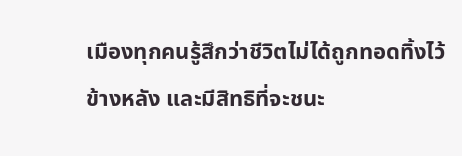เมืองทุกคนรู้สึกว่าชีวิตไม่ได้ถูกทอดทิ้งไว้ข้างหลัง และมีสิทธิที่จะชนะ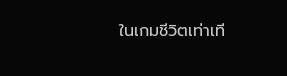ในเกมชีวิตเท่าเที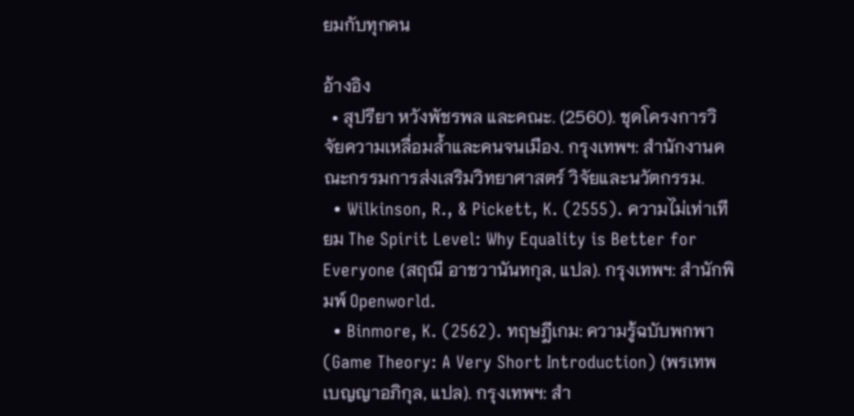ยมกับทุกคน

อ้างอิง
  • สุปรียา หวังพัชรพล และคณะ. (2560). ชุดโครงการวิจัยความเหลื่อมล้ำและคนจนเมือง. กรุงเทพฯ: สำนักงานคณะกรรมการส่งเสริมวิทยาศาสตร์ วิจัยและนวัตกรรม.
  • Wilkinson, R., & Pickett, K. (2555). ความไม่เท่าเทียม The Spirit Level: Why Equality is Better for Everyone (สฤณี อาชวานันทกุล, แปล). กรุงเทพฯ: สำนักพิมพ์ Openworld.
  • Binmore, K. (2562). ทฤษฎีเกม: ความรู้ฉบับพกพา (Game Theory: A Very Short Introduction) (พรเทพ เบญญาอภิกุล, แปล). กรุงเทพฯ: สำ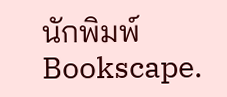นักพิมพ์ Bookscape.